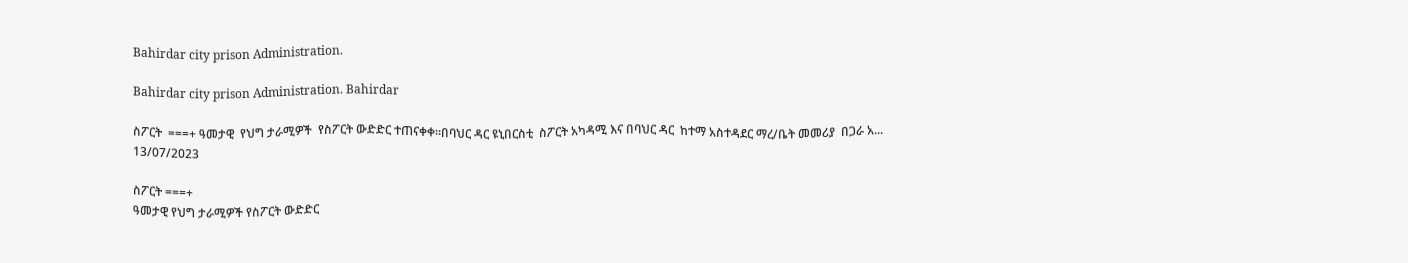Bahirdar city prison Administration.

Bahirdar city prison Administration. Bahirdar

ስፖርት  ===+ ዓመታዊ  የህግ ታራሚዎች  የስፖርት ውድድር ተጠናቀቀ።በባህር ዳር ዩኒበርስቲ  ስፖርት አካዳሚ እና በባህር ዳር  ከተማ አስተዳደር ማረ/ቤት መመሪያ  በጋራ አ...
13/07/2023

ስፖርት ===+
ዓመታዊ የህግ ታራሚዎች የስፖርት ውድድር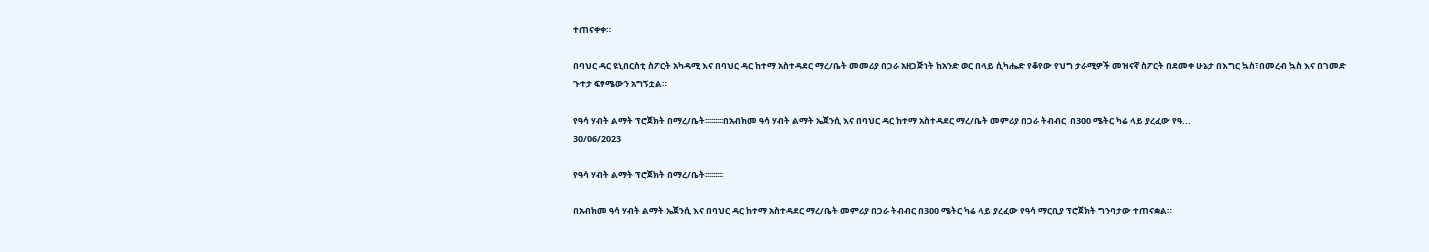ተጠናቀቀ።

በባህር ዳር ዩኒበርስቲ ስፖርት አካዳሚ እና በባህር ዳር ከተማ አስተዳደር ማረ/ቤት መመሪያ በጋራ አዘጋጅነት ከአንድ ወር በላይ ሲካሔድ የቆየው የህግ ታራሚዎች መዝናኛ ስፖርት በደመቀ ሁኔታ በእግር ኳስ፣በመረብ ኳስ እና በገመድ ጉተታ ፍፃሜውን አግኝቷል።

የዓሳ ሃብት ልማት ፕሮጀክት በማረ/ቤት፡፡፡፡፡፡፡፡፡በአብክመ ዓሳ ሃብት ልማት ኤጀንሲ እና በባህር ዳር ከተማ አስተዳደር ማረ/ቤት መምሪያ በጋራ ትብብር  በ300 ሜትር ካሬ ላይ ያረፈው የዓ...
30/06/2023

የዓሳ ሃብት ልማት ፕሮጀክት በማረ/ቤት፡፡፡፡፡፡፡፡፡

በአብክመ ዓሳ ሃብት ልማት ኤጀንሲ እና በባህር ዳር ከተማ አስተዳደር ማረ/ቤት መምሪያ በጋራ ትብብር በ300 ሜትር ካሬ ላይ ያረፈው የዓሳ ማርቢያ ፕሮጀክት ግንባታው ተጠናቋል።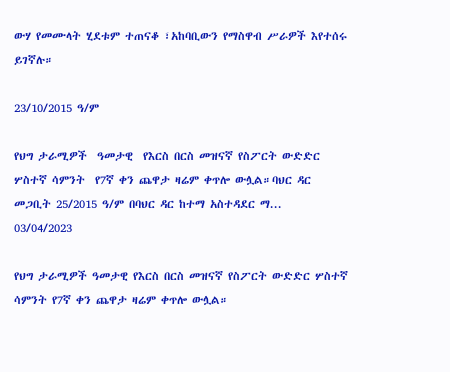ውሃ የመሙላት ሂደቱም ተጠናቆ ፣አከባቢውን የማስዋብ ሥራዎች እየተሰሩ ይገኛሉ።

23/10/2015 ዓ/ም

የህግ ታራሚዎች  ዓመታዊ  የእርስ በርስ መዝናኛ የስፖርት ውድድር ሦስተኛ ሳምንት  የ7ኛ ቀን ጨዋታ ዛሬም ቀጥሎ ውሏል።ባህር ዳር መጋቢት 25/2015 ዓ/ም በባህር ዳር ከተማ አስተዳደር ማ...
03/04/2023

የህግ ታራሚዎች ዓመታዊ የእርስ በርስ መዝናኛ የስፖርት ውድድር ሦስተኛ ሳምንት የ7ኛ ቀን ጨዋታ ዛሬም ቀጥሎ ውሏል።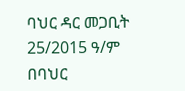ባህር ዳር መጋቢት 25/2015 ዓ/ም በባህር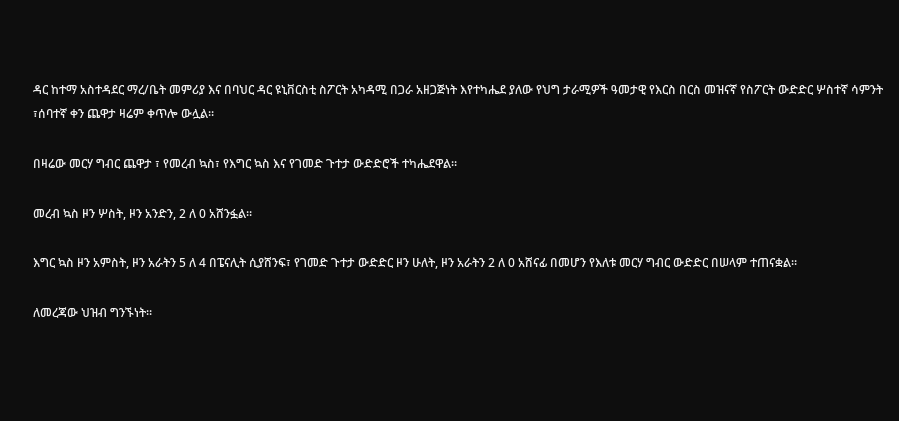ዳር ከተማ አስተዳደር ማረ/ቤት መምሪያ እና በባህር ዳር ዩኒቨርስቲ ስፖርት አካዳሚ በጋራ አዘጋጅነት እየተካሔደ ያለው የህግ ታራሚዎች ዓመታዊ የእርስ በርስ መዝናኛ የስፖርት ውድድር ሦስተኛ ሳምንት ፣ሰባተኛ ቀን ጨዋታ ዛሬም ቀጥሎ ውሏል።

በዛሬው መርሃ ግብር ጨዋታ ፣ የመረብ ኳስ፣ የእግር ኳስ እና የገመድ ጉተታ ውድድሮች ተካሔደዋል።

መረብ ኳስ ዞን ሦስት, ዞን አንድን, 2 ለ 0 አሸንፏል።

እግር ኳስ ዞን አምስት, ዞን አራትን 5 ለ 4 በፔናሊት ሲያሸንፍ፣ የገመድ ጉተታ ውድድር ዞን ሁለት, ዞን አራትን 2 ለ 0 አሸናፊ በመሆን የእለቱ መርሃ ግብር ውድድር በሠላም ተጠናቋል።

ለመረጃው ህዝብ ግንኙነት።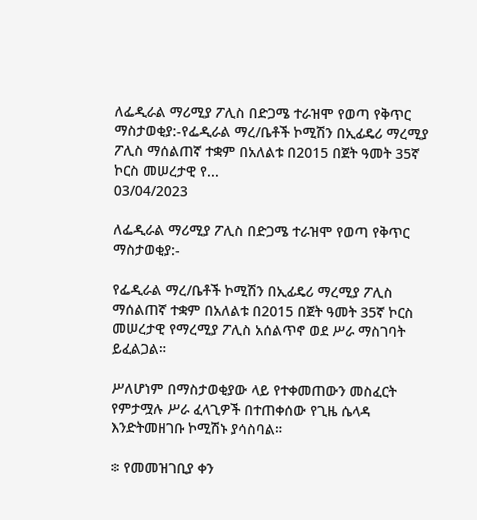ለፌዲራል ማሪሚያ ፖሊስ በድጋሜ ተራዝሞ የወጣ የቅጥር ማስታወቂያ:-የፌዲራል ማረ/ቤቶች ኮሚሽን በኢፊዴሪ ማረሚያ ፖሊስ ማሰልጠኛ ተቋም በአለልቱ በ2015 በጀት ዓመት 35ኛ ኮርስ መሠረታዊ የ...
03/04/2023

ለፌዲራል ማሪሚያ ፖሊስ በድጋሜ ተራዝሞ የወጣ የቅጥር ማስታወቂያ:-

የፌዲራል ማረ/ቤቶች ኮሚሽን በኢፊዴሪ ማረሚያ ፖሊስ ማሰልጠኛ ተቋም በአለልቱ በ2015 በጀት ዓመት 35ኛ ኮርስ መሠረታዊ የማረሚያ ፖሊስ አሰልጥኖ ወደ ሥራ ማስገባት ይፈልጋል።

ሥለሆነም በማስታወቂያው ላይ የተቀመጠውን መስፈርት የምታሟሉ ሥራ ፈላጊዎች በተጠቀሰው የጊዜ ሴላዳ እንድትመዘገቡ ኮሚሽኑ ያሳስባል።

፨ የመመዝገቢያ ቀን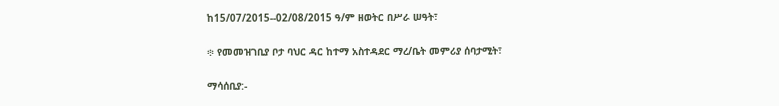ከ15/07/2015--02/08/2015 ዓ/ም ዘወትር በሥራ ሠዓት፣

፨ የመመዝገቢያ ቦታ ባህር ዳር ከተማ አስተዳደር ማረ/ቤት መምሪያ ሰባታሚት፣

ማሳሰቢያ:-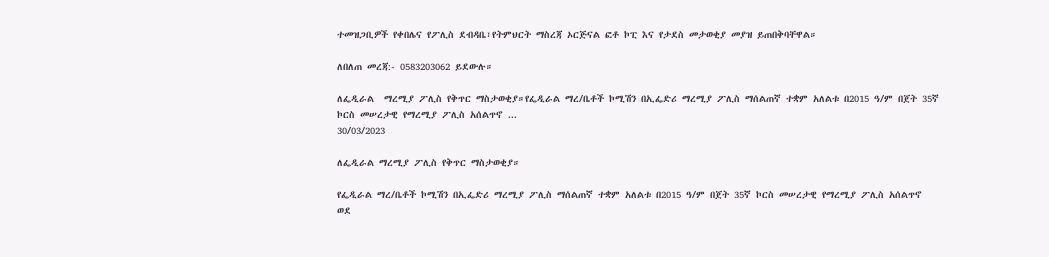ተመዝጋቢዎች የቀበሌና የፖሊስ ደብዳቤ፣የትምህርት ማስረጃ ኦርጅናል ፎቶ ኮፒ እና የታደስ መታወቂያ መያዝ ይጠበቅባቸዋል።

ለበለጠ መረጃ:- 0583203062 ይደውሉ።

ለፌዲራል  ማረሚያ ፖሊስ የቅጥር ማስታወቂያ።የፌዲራል ማረ/ቤቶች ኮሚሽን በኢፌድሪ ማረሚያ ፖሊስ ማሰልጠኛ ተቋም አለልቱ በ2015 ዓ/ም በጀት 35ኛ ኮርስ መሠረታዊ የማረሚያ ፖሊስ አሰልጥኖ ...
30/03/2023

ለፌዲራል ማረሚያ ፖሊስ የቅጥር ማስታወቂያ።

የፌዲራል ማረ/ቤቶች ኮሚሽን በኢፌድሪ ማረሚያ ፖሊስ ማሰልጠኛ ተቋም አለልቱ በ2015 ዓ/ም በጀት 35ኛ ኮርስ መሠረታዊ የማረሚያ ፖሊስ አሰልጥኖ ወደ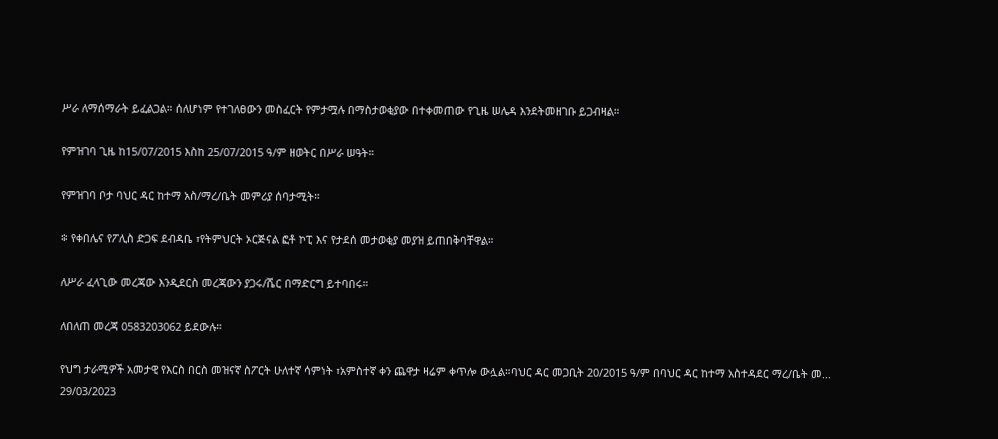ሥራ ለማሰማራት ይፈልጋል። ሰለሆነም የተገለፀውን መስፈርት የምታሟሉ በማስታወቂያው በተቀመጠው የጊዜ ሠሌዳ እንደትመዘገቡ ይጋብዛል።

የምዝገባ ጊዜ ከ15/07/2015 እስከ 25/07/2015 ዓ/ም ዘወትር በሥራ ሠዓት።

የምዝገባ ቦታ ባህር ዳር ከተማ አስ/ማረ/ቤት መምሪያ ሰባታሚት።

፨ የቀበሌና የፖሊስ ድጋፍ ደብዳቤ ፣የትምህርት ኦርጅናል ፎቶ ኮፒ እና የታደሰ መታወቂያ መያዝ ይጠበቅባቸዋል።

ለሥራ ፈላጊው መረጃው እንዲደርስ መረጃውን ያጋሩ/ሼር በማድርግ ይተባበሩ።

ለበለጠ መረጃ 0583203062 ይደውሉ።

የህግ ታራሚዎች አመታዊ የእርስ በርስ መዝናኛ ስፖርት ሁለተኛ ሳምነት ፣አምስተኛ ቀን ጨዋታ ዛሬም ቀጥሎ ውሏል።ባህር ዳር መጋቢት 20/2015 ዓ/ም በባህር ዳር ከተማ አስተዳደር ማረ/ቤት መ...
29/03/2023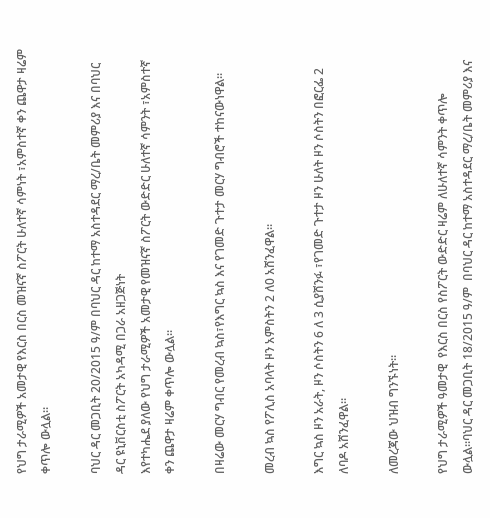የህግ ታራሚዎች አመታዊ የእርስ በርስ መዝናኛ ስፖርት ሁለተኛ ሳምነት ፣አምስተኛ ቀን ጨዋታ ዛሬም ቀጥሎ ውሏል።

ባህር ዳር መጋቢት 20/2015 ዓ/ም በባህር ዳር ከተማ አስተዳደር ማረ/ቤት መምሪያ እና በባህር ዳር ዩኒቨርስቲ ስፖርት አካዳሚ በጋራ አዘጋጅነት
እየተካሔደ ያለው የህግ ታራሚዎች አመታዊ የመዝናኛ ስፖርት ውድድር ሁለተኛ ሳምንት ፣አምስተኛ ቀን ጨዋታ ዛሬም ቀጥሎ ውሏል።

በዛሬው መርሃ ግብር የመረብ ኳስ፣የእግር ኳስ እና የገመድ ጉተታ መርሃ ግብሮች ተከናውነዋል።

መረብ ኳስ የፖሊስ አባላት ዞን አምስትን 2 ለ0 አሸንፈዋል።

እግር ኳስ ዞን አራት, ዞን ሶስትን 6 ለ 3 ሲያሸንፉ ፣የገመድ ጉተታ ዞን ሁለት ዞን ሶስትን በፎርፌ 2 ለባዶ አሸንፈዋል።

ለመረጃው ህዝብ ግንኙነት።

የህግ ታራሚዎች ዓመታዊ  የእርስ በርስ የስፖርት ውድድር ዛሬም ለሁለተኛ ሳምንት ቀጥሎ ውሏል።ባህር ዳር መጋቢት 18/2015 ዓ/ም  በባህር ዳር ከተማ አስተዳደር ማረ/ቤት መምሪያ እና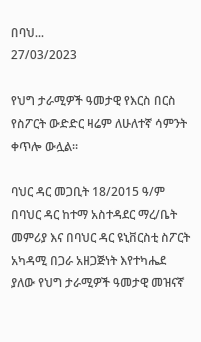በባህ...
27/03/2023

የህግ ታራሚዎች ዓመታዊ የእርስ በርስ የስፖርት ውድድር ዛሬም ለሁለተኛ ሳምንት ቀጥሎ ውሏል።

ባህር ዳር መጋቢት 18/2015 ዓ/ም በባህር ዳር ከተማ አስተዳደር ማረ/ቤት መምሪያ እና በባህር ዳር ዩኒቨርስቲ ስፖርት አካዳሚ በጋራ አዘጋጅነት እየተካሔደ ያለው የህግ ታራሚዎች ዓመታዊ መዝናኛ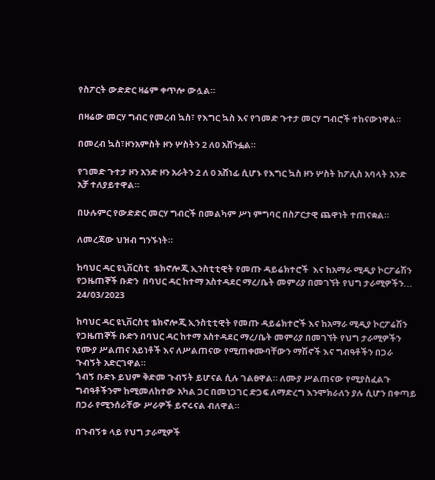የስፖርት ውድድር ዛሬም ቀጥሎ ውሏል።

በዛሬው መርሃ ግብር የመረብ ኳስ፣ የእግር ኳስ እና የገመድ ጉተታ መርሃ ግብሮች ተከናውነዋል።

በመረብ ኳስ፣ዞንአምስት ዞን ሦስትን 2 ለ0 አሸንፏል።

የገመድ ጉተታ ዞን አንድ ዞን አራትን 2 ለ 0 አሸነፊ ሲሆኑ የእግር ኳስ ዞን ሦስት ከፖሊስ አባላት አንድ አቻ ተለያይተዋል።

በሁሉምር የውድድር መርሃ ግብርች በመልካም ሥነ ምግባር በስፖርታዊ ጨዋነት ተጠናቋል።

ለመረጃው ህዝብ ግንኙነት።

ከባህር ዳር ዩኒቨርስቲ  ቴክኖሎጂ ኢንስቲቲዊት የመጡ ዳይሬክተሮች  እና ከአማራ ሚዲያ ኮርፖሬሽን የጋዜጠኞች ቡድን  በባህር ዳር ከተማ አስተዳደር ማረ/ቤት መምሪያ በመገኘት የህግ ታራሚዎችን...
24/03/2023

ከባህር ዳር ዩኒቨርስቲ ቴክኖሎጂ ኢንስቲቲዊት የመጡ ዳይሬክተሮች እና ከአማራ ሚዲያ ኮርፖሬሽን የጋዜጠኞች ቡድን በባህር ዳር ከተማ አስተዳደር ማረ/ቤት መምሪያ በመገኘት የህግ ታራሚዎችን የሙያ ሥልጠና አይነቶች እና ለሥልጠናው የሚጠቀሙባቸውን ማሽኖች እና ግብዓቶችን በጋራ ጉብኝት አድርገዋል።
ጎብኝ ቡድኑ ይህም ቅድመ ጉብኝት ይሆናል ሲሉ ገልፀዋል። ለሙያ ሥልጠናው የሚያስፈልጉ ግብዓቶችንም ከሚመለከተው አካል ጋር በመነጋገር ድጋፍ ለማድረግ እንሞክራለን ያሉ ሲሆን በቀጣይ በጋራ የሚንሰራቸው ሥራዎች ይኖሩናል ብለዋል።

በጉብኝቱ ላይ የህግ ታራሚዎች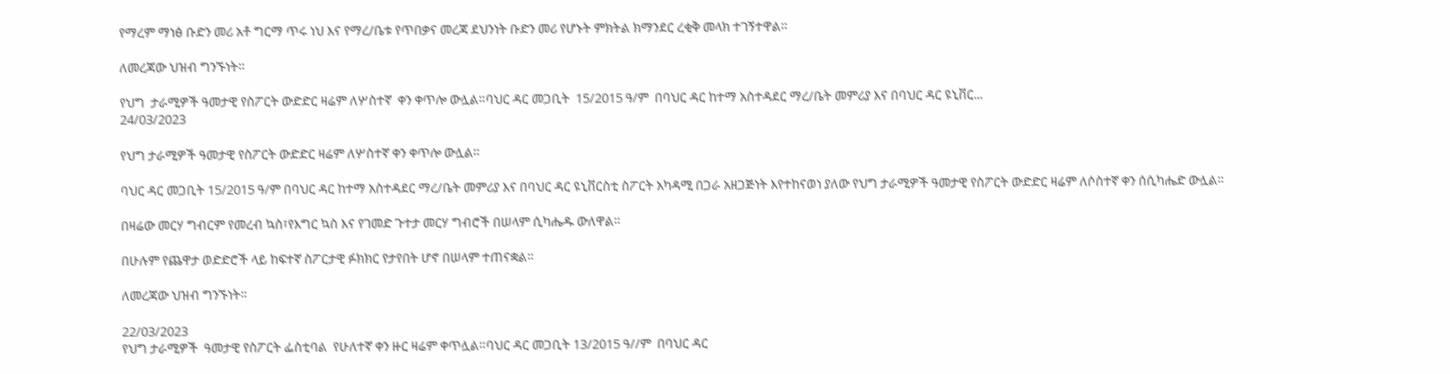የማረም ማነፅ ቡድን መሪ አቶ ግርማ ጥሩ ነህ እና የማረ/ቤቱ የጥበቃና መረጃ ደህንነት ቡድን መሪ የሆኑት ምክትል ክማንደር ረቂቅ መላክ ተገኝተዋል።

ለመረጃው ህዝብ ግንኙነት።

የህግ  ታራሚዎች ዓመታዊ የስፖርት ውድድር ዛሬም ለሦስተኛ  ቀን ቀጥሎ ውሏል።ባህር ዳር መጋቢት  15/2015 ዓ/ም  በባህር ዳር ከተማ አስተዳደር ማረ/ቤት መምሪያ እና በባህር ዳር ዩኒቨር...
24/03/2023

የህግ ታራሚዎች ዓመታዊ የስፖርት ውድድር ዛሬም ለሦስተኛ ቀን ቀጥሎ ውሏል።

ባህር ዳር መጋቢት 15/2015 ዓ/ም በባህር ዳር ከተማ አስተዳደር ማረ/ቤት መምሪያ እና በባህር ዳር ዩኒቨርስቲ ስፖርት አካዳሚ በጋራ አዘጋጅነት እየተከናወነ ያለው የህግ ታራሚዎች ዓመታዊ የስፖርት ውድድር ዛሬም ለሶስተኛ ቀን ሰሲካሔድ ውሏል።

በዛሬው መርሃ ግብርም የመረብ ኳስ፣የእግር ኳስ እና የገመድ ጉተታ መርሃ ግብሮች በሠላም ሲካሔዱ ውለዋል።

በሁሉም የጨዋታ ወድድሮች ላይ ከፍተኛ ስፖርታዊ ፉክክር የታየበት ሆኖ በሠላም ተጠናቋል።

ለመረጃው ህዝብ ግንኙነት።

22/03/2023
የህግ ታራሚዎች  ዓመታዊ የስፖርት ፌስቲባል  የሁለተኛ ቀን ዙር ዛሬም ቀጥሏል።ባህር ዳር መጋቢት 13/2015 ዓ//ም  በባህር ዳር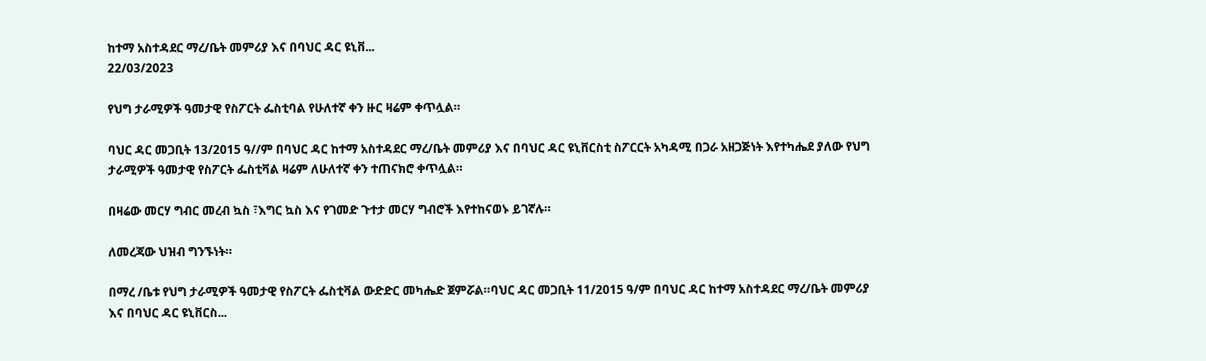ከተማ አስተዳደር ማረ/ቤት መምሪያ እና በባህር ዳር ዩኒቨ...
22/03/2023

የህግ ታራሚዎች ዓመታዊ የስፖርት ፌስቲባል የሁለተኛ ቀን ዙር ዛሬም ቀጥሏል።

ባህር ዳር መጋቢት 13/2015 ዓ//ም በባህር ዳር ከተማ አስተዳደር ማረ/ቤት መምሪያ እና በባህር ዳር ዩኒቨርስቲ ስፖርርት አካዳሚ በጋራ አዘጋጅነት እየተካሔደ ያለው የህግ ታራሚዎች ዓመታዊ የስፖርት ፌስቲቫል ዛሬም ለሁለተኛ ቀን ተጠናክሮ ቀጥሏል።

በዛሬው መርሃ ግብር መረብ ኳስ ፣እግር ኳስ እና የገመድ ጉተታ መርሃ ግብሮች እየተከናወኑ ይገኛሉ።

ለመረጃው ህዝብ ግንኙነት።

በማረ /ቤቱ የህግ ታራሚዎች ዓመታዊ የስፖርት ፌስቲቫል ውድድር መካሔድ ጀምሯል።ባህር ዳር መጋቢት 11/2015 ዓ/ም በባህር ዳር ከተማ አስተዳደር ማረ/ቤት መምሪያ እና በባህር ዳር ዩኒቨርስ...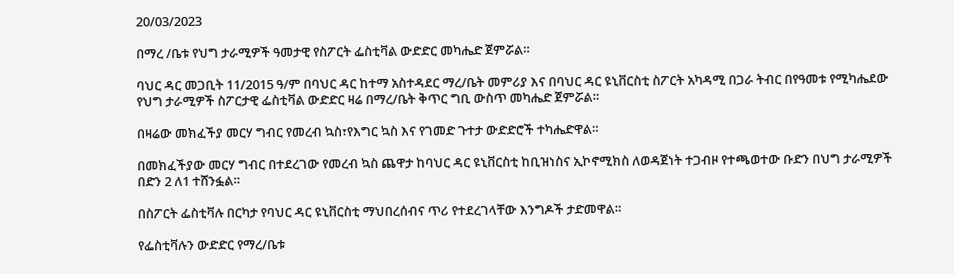20/03/2023

በማረ /ቤቱ የህግ ታራሚዎች ዓመታዊ የስፖርት ፌስቲቫል ውድድር መካሔድ ጀምሯል።

ባህር ዳር መጋቢት 11/2015 ዓ/ም በባህር ዳር ከተማ አስተዳደር ማረ/ቤት መምሪያ እና በባህር ዳር ዩኒቨርስቲ ስፖርት አካዳሚ በጋራ ትብር በየዓመቱ የሚካሔደው የህግ ታራሚዎች ስፖርታዊ ፌስቲቫል ውድድር ዛሬ በማረ/ቤት ቅጥር ግቢ ውስጥ መካሔድ ጀምሯል።

በዛሬው መክፈችያ መርሃ ግብር የመረብ ኳስ፣የእግር ኳስ እና የገመድ ጉተታ ውድድሮች ተካሔድዋል።

በመክፈችያው መርሃ ግብር በተደረገው የመረብ ኳስ ጨዋታ ከባህር ዳር ዩኒቨርስቲ ከቢዝነስና ኢኮኖሚክስ ለወዳጀነት ተጋብዞ የተጫወተው ቡድን በህግ ታራሚዎች በድን 2 ለ1 ተሸንፏል።

በስፖርት ፌስቲቫሉ በርካታ የባህር ዳር ዩኒቨርስቲ ማህበረሰብና ጥሪ የተደረገላቸው እንግዶች ታድመዋል።

የፌስቲቫሉን ውድድር የማረ/ቤቱ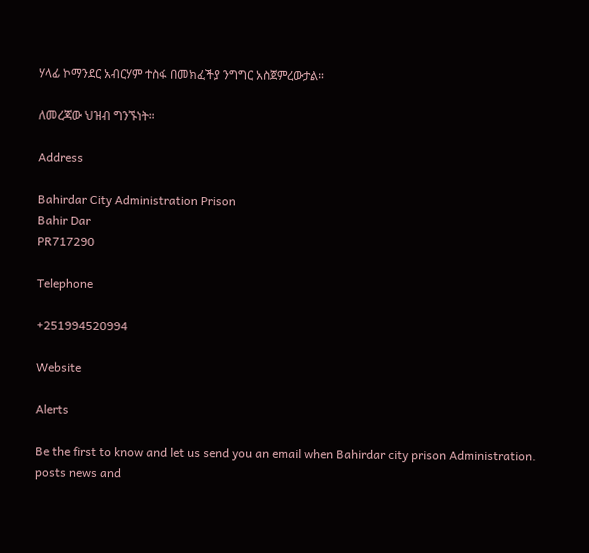ሃላፊ ኮማንደር አብርሃም ተስፋ በመክፈችያ ንግግር አስጀምረውታል።

ለመረጃው ህዝብ ግንኙነት።

Address

Bahirdar City Administration Prison
Bahir Dar
PR717290

Telephone

+251994520994

Website

Alerts

Be the first to know and let us send you an email when Bahirdar city prison Administration. posts news and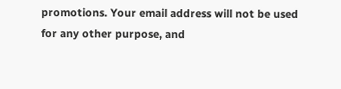promotions. Your email address will not be used for any other purpose, and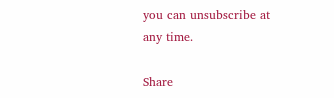you can unsubscribe at any time.

Share